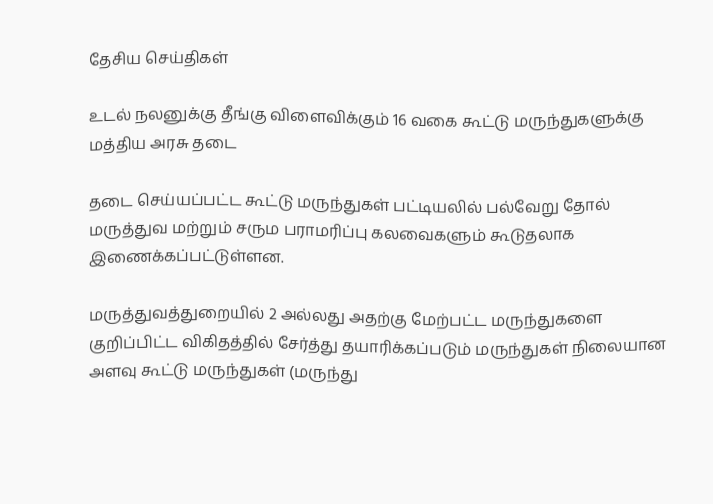தேசிய செய்திகள்

உடல் நலனுக்கு தீங்கு விளைவிக்கும் 16 வகை கூட்டு மருந்துகளுக்கு மத்திய அரசு தடை

தடை செய்யப்பட்ட கூட்டு மருந்துகள் பட்டியலில் பல்வேறு தோல் மருத்துவ மற்றும் சரும பராமரிப்பு கலவைகளும் கூடுதலாக இணைக்கப்பட்டுள்ளன.

மருத்துவத்துறையில் 2 அல்லது அதற்கு மேற்பட்ட மருந்துகளை குறிப்பிட்ட விகிதத்தில் சேர்த்து தயாரிக்கப்படும் மருந்துகள் நிலையான அளவு கூட்டு மருந்துகள் (மருந்து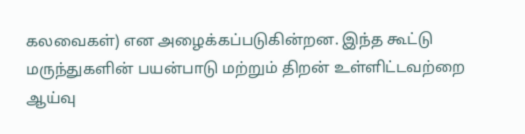கலவைகள்) என அழைக்கப்படுகின்றன. இந்த கூட்டு மருந்துகளின் பயன்பாடு மற்றும் திறன் உள்ளிட்டவற்றை ஆய்வு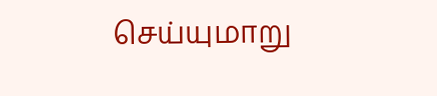செய்யுமாறு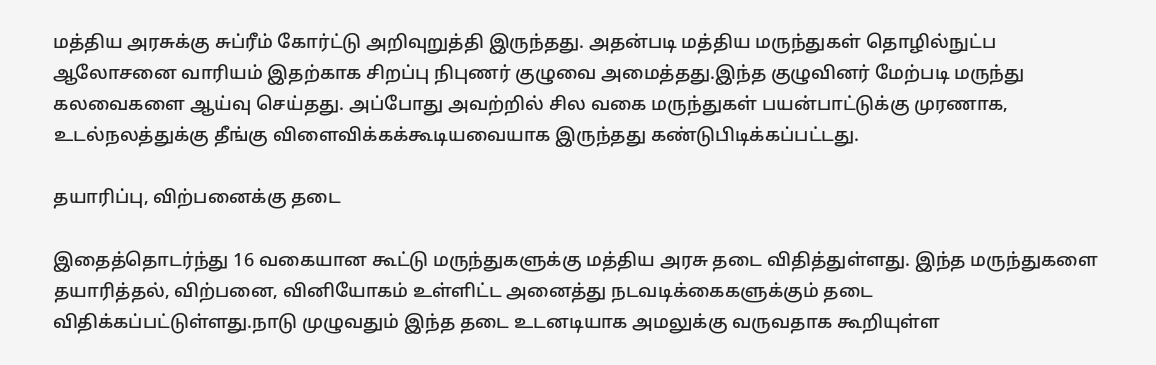மத்திய அரசுக்கு சுப்ரீம் கோர்ட்டு அறிவுறுத்தி இருந்தது. அதன்படி மத்திய மருந்துகள் தொழில்நுட்ப ஆலோசனை வாரியம் இதற்காக சிறப்பு நிபுணர் குழுவை அமைத்தது.இந்த குழுவினர் மேற்படி மருந்து கலவைகளை ஆய்வு செய்தது. அப்போது அவற்றில் சில வகை மருந்துகள் பயன்பாட்டுக்கு முரணாக, உடல்நலத்துக்கு தீங்கு விளைவிக்கக்கூடியவையாக இருந்தது கண்டுபிடிக்கப்பட்டது.

தயாரிப்பு, விற்பனைக்கு தடை

இதைத்தொடர்ந்து 16 வகையான கூட்டு மருந்துகளுக்கு மத்திய அரசு தடை விதித்துள்ளது. இந்த மருந்துகளை தயாரித்தல், விற்பனை, வினியோகம் உள்ளிட்ட அனைத்து நடவடிக்கைகளுக்கும் தடை விதிக்கப்பட்டுள்ளது.நாடு முழுவதும் இந்த தடை உடனடியாக அமலுக்கு வருவதாக கூறியுள்ள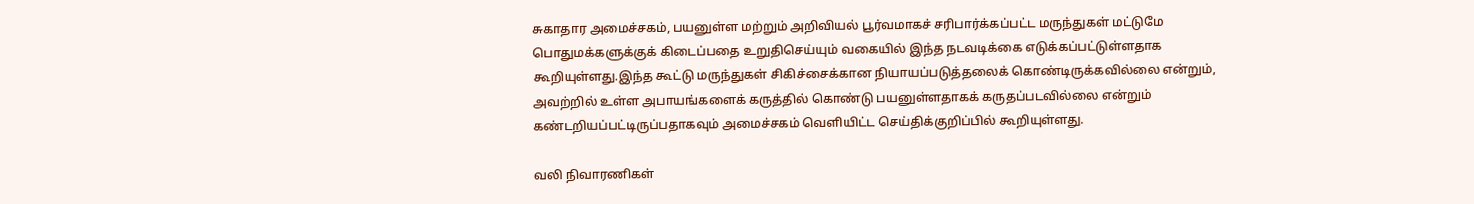சுகாதார அமைச்சகம், பயனுள்ள மற்றும் அறிவியல் பூர்வமாகச் சரிபார்க்கப்பட்ட மருந்துகள் மட்டுமே பொதுமக்களுக்குக் கிடைப்பதை உறுதிசெய்யும் வகையில் இந்த நடவடிக்கை எடுக்கப்பட்டுள்ளதாக கூறியுள்ளது.இந்த கூட்டு மருந்துகள் சிகிச்சைக்கான நியாயப்படுத்தலைக் கொண்டிருக்கவில்லை என்றும், அவற்றில் உள்ள அபாயங்களைக் கருத்தில் கொண்டு பயனுள்ளதாகக் கருதப்படவில்லை என்றும் கண்டறியப்பட்டிருப்பதாகவும் அமைச்சகம் வெளியிட்ட செய்திக்குறிப்பில் கூறியுள்ளது.

வலி நிவாரணிகள்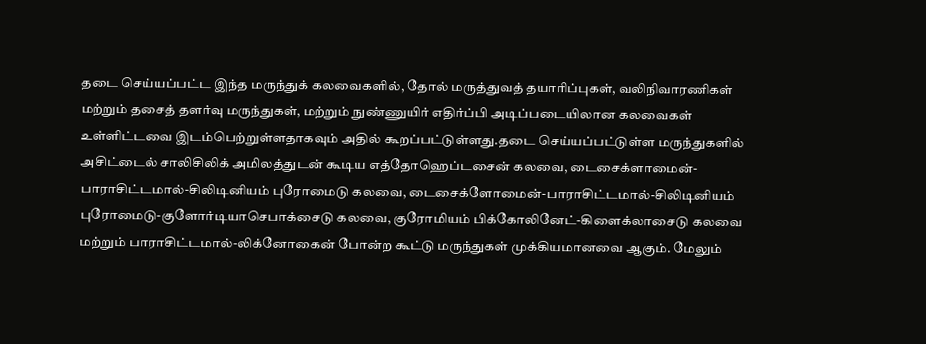தடை செய்யப்பட்ட இந்த மருந்துக் கலவைகளில், தோல் மருத்துவத் தயாரிப்புகள், வலிநிவாரணிகள் மற்றும் தசைத் தளர்வு மருந்துகள், மற்றும் நுண்ணுயிர் எதிர்ப்பி அடிப்படையிலான கலவைகள் உள்ளிட்டவை இடம்பெற்றுள்ளதாகவும் அதில் கூறப்பட்டுள்ளது.தடை செய்யப்பட்டுள்ள மருந்துகளில் அசிட்டைல் சாலிசிலிக் அமிலத்துடன் கூடிய எத்தோஹெப்டசைன் கலவை, டைசைக்ளாமைன்-பாராசிட்டமால்-சிலிடினியம் புரோமைடு கலவை, டைசைக்ளோமைன்-பாராசிட்டமால்-சிலிடினியம் புரோமைடு-குளோர்டியாசெபாக்சைடு கலவை, குரோமியம் பிக்கோலினேட்-கிளைக்லாசைடு கலவை மற்றும் பாராசிட்டமால்-லிக்னோகைன் போன்ற கூட்டு மருந்துகள் முக்கியமானவை ஆகும். மேலும்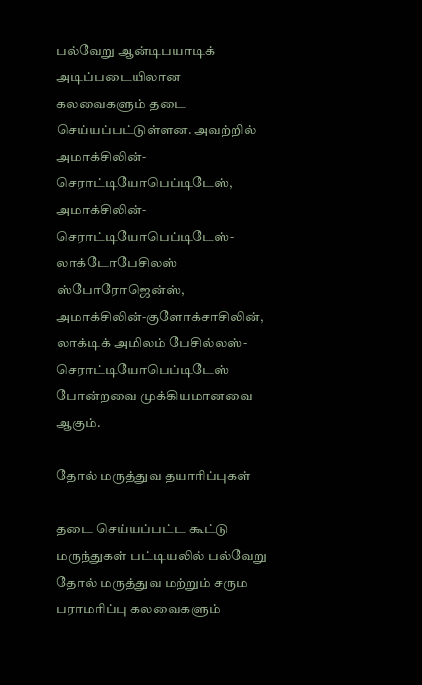பல்வேறு ஆன்டிபயாடிக் அடிப்படையிலான கலவைகளும் தடை செய்யப்பட்டுள்ளன. அவற்றில் அமாக்சிலின்-செராட்டியோபெப்டிடேஸ், அமாக்சிலின்-செராட்டியோபெப்டிடேஸ்-லாக்டோபேசிலஸ் ஸ்போரோஜென்ஸ், அமாக்சிலின்-குளோக்சாசிலின், லாக்டிக் அமிலம் பேசில்லஸ்-செராட்டியோபெப்டிடேஸ் போன்றவை முக்கியமானவை ஆகும்.

தோல் மருத்துவ தயாரிப்புகள்

தடை செய்யப்பட்ட கூட்டு மருந்துகள் பட்டியலில் பல்வேறு தோல் மருத்துவ மற்றும் சரும பராமரிப்பு கலவைகளும்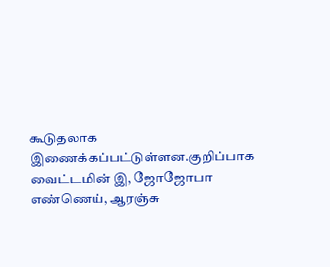கூடுதலாக இணைக்கப்பட்டுள்ளன.குறிப்பாக வைட்டமின் இ, ஜோஜோபா எண்ணெய், ஆரஞ்சு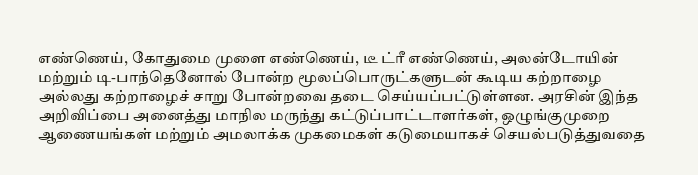எண்ணெய், கோதுமை முளை எண்ணெய், டீ ட்ரீ எண்ணெய், அலன்டோயின் மற்றும் டி-பாந்தெனோல் போன்ற மூலப்பொருட்களுடன் கூடிய கற்றாழை அல்லது கற்றாழைச் சாறு போன்றவை தடை செய்யப்பட்டுள்ளன. அரசின் இந்த அறிவிப்பை அனைத்து மாநில மருந்து கட்டுப்பாட்டாளர்கள், ஒழுங்குமுறை ஆணையங்கள் மற்றும் அமலாக்க முகமைகள் கடுமையாகச் செயல்படுத்துவதை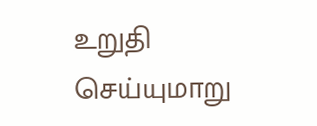உறுதி செய்யுமாறு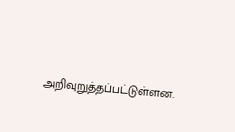அறிவுறுத்தப்பட்டுள்ளன.